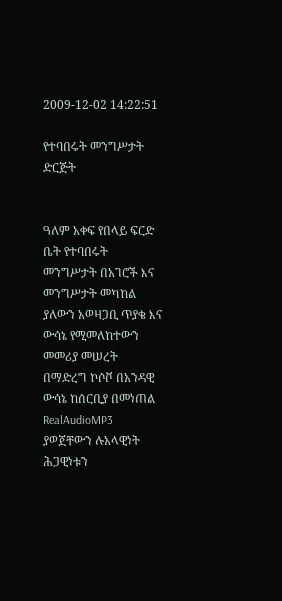2009-12-02 14:22:51

የተባበሩት መንግሥታት ድርጅት


ዓለም አቀፍ የበላይ ፍርድ ቤት የተባበሩት መንግሥታት በአገሮች እና መንግሥታት መካከል ያለውን አወዛጋቢ ጥያቄ እና ውሳኔ የሚመለከተውን መመሪያ መሠረት በማድረግ ኮሶቮ በአንዳዊ ውሳኔ ከሰርቢያ በመነጠል RealAudioMP3 ያወጀቸውን ሉአላዊነት ሕጋዊነቱን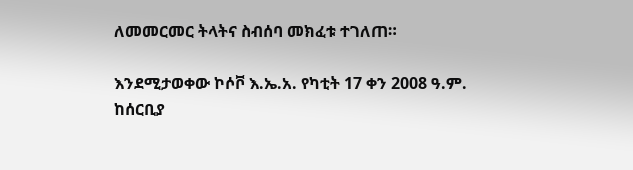ለመመርመር ትላትና ስብሰባ መክፈቱ ተገለጠ።

እንደሚታወቀው ኮሶቮ እ.ኤ.አ. የካቲት 17 ቀን 2008 ዓ.ም. ከሰርቢያ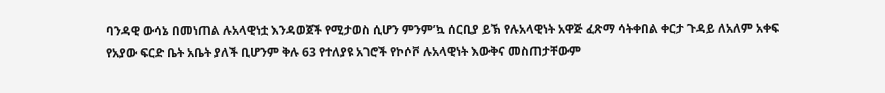ባንዳዊ ውሳኔ በመነጠል ሉአላዊነቷ እንዳወጀች የሚታወስ ሲሆን ምንም’ኳ ሰርቢያ ይኽ የሉአላዊነት አዋጅ ፈጽማ ሳትቀበል ቀርታ ጉዳይ ለአለም አቀፍ የአያው ፍርድ ቤት አቤት ያለች ቢሆንም ቅሉ 63 የተለያዩ አገሮች የኮሶቮ ሉአላዊነት እውቅና መስጠታቸውም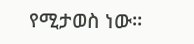የሚታወስ ነው።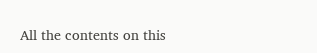All the contents on this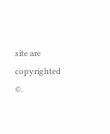site are copyrighted ©.